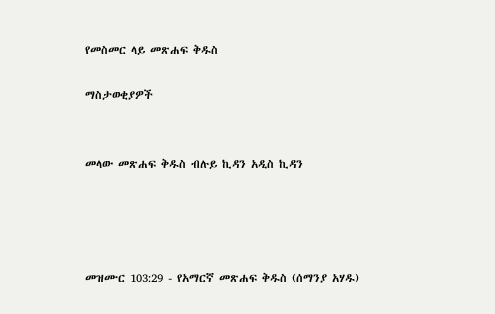የመስመር ላይ መጽሐፍ ቅዱስ

ማስታወቂያዎች


መላው መጽሐፍ ቅዱስ ብሉይ ኪዳን አዲስ ኪዳን




መዝሙር 103:29 - የአማርኛ መጽሐፍ ቅዱስ (ሰማንያ አሃዱ)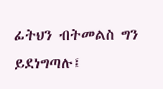ፊትህን ብትመልስ ግን ይደነግጣሉ፤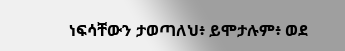ነፍሳቸውን ታወጣለህ፥ ይሞታሉም፥ ወደ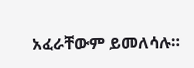አፈራቸውም ይመለሳሉ።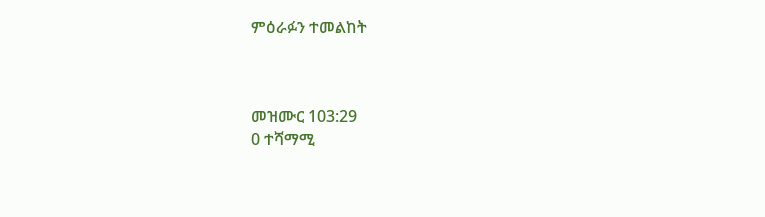ምዕራፉን ተመልከት



መዝሙር 103:29
0 ተሻማሚ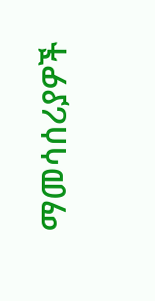ማመሳሰሪያዎች